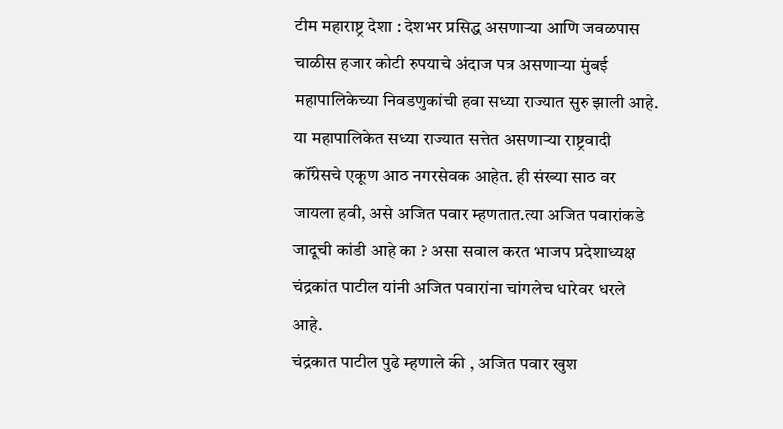टीम महाराष्ट्र देशा : देशभर प्रसिद्ध असणाऱ्या आणि जवळपास चाळीस हजार कोटी रुपयाचे अंदाज पत्र असणाऱ्या मुंबई महापालिकेच्या निवडणुकांची हवा सध्या राज्यात सुरु झाली आहे. या महापालिकेत सध्या राज्यात सत्तेत असणाऱ्या राष्ट्रवादी कॉंग्रेसचे एकूण आठ नगरसेवक आहेत. ही संख्या साठ वर जायला हवी, असे अजित पवार म्हणतात.त्या अजित पवारांकडे जादूची कांडी आहे का ? असा सवाल करत भाजप प्रदेशाध्यक्ष चंद्रकांत पाटील यांनी अजित पवारांना चांगलेच धारेवर धरले आहे.
चंद्रकात पाटील पुढे म्हणाले की , अजित पवार खुश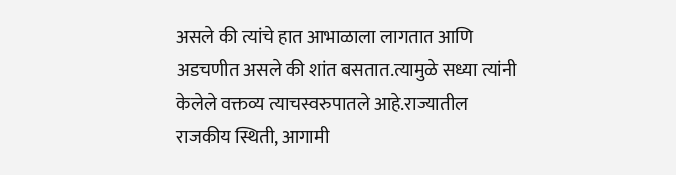असले की त्यांचे हात आभाळाला लागतात आणि अडचणीत असले की शांत बसतात.त्यामुळे सध्या त्यांनी केलेले वक्तव्य त्याचस्वरुपातले आहे.राज्यातील राजकीय स्थिती, आगामी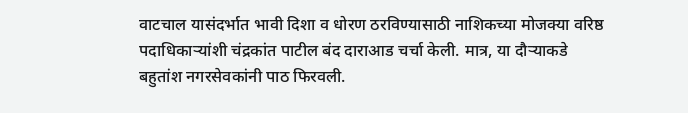वाटचाल यासंदर्भात भावी दिशा व धोरण ठरविण्यासाठी नाशिकच्या मोजक्या वरिष्ठ पदाधिकाऱ्यांशी चंद्रकांत पाटील बंद दाराआड चर्चा केली. मात्र, या दौऱ्याकडे बहुतांश नगरसेवकांनी पाठ फिरवली.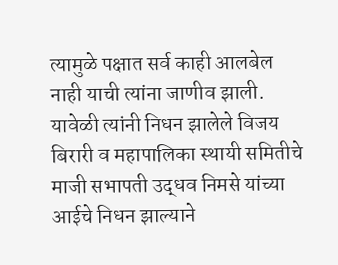त्यामुळे पक्षात सर्व काही आलबेल नाही याची त्यांना जाणीव झाली.
यावेळी त्यांनी निधन झालेले विजय बिरारी व महापालिका स्थायी समितीचे माजी सभापती उद्धव निमसे यांच्या आईचे निधन झाल्याने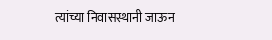त्यांच्या निवासस्थानी जाऊन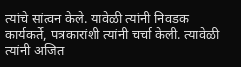त्यांचे सांत्वन केले. यावेळी त्यांनी निवडक कार्यकर्ते, पत्रकारांशी त्यांनी चर्चा केली. त्यावेळी त्यांनी अजित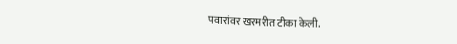पवारांवर खरमरीत टीका केली.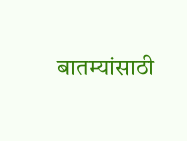बातम्यांसाठी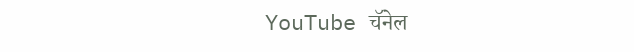YouTube चॅनेल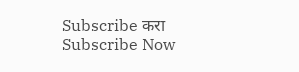Subscribe करा
Subscribe Now